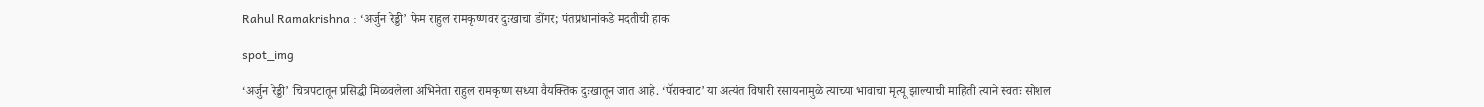Rahul Ramakrishna : ‘अर्जुन रेड्डी’ फेम राहुल रामकृष्णवर दुःखाचा डोंगर; पंतप्रधानांकडे मदतीची हाक

spot_img

‘अर्जुन रेड्डी’ चित्रपटातून प्रसिद्धी मिळवलेला अभिनेता राहुल रामकृष्ण सध्या वैयक्तिक दुःखातून जात आहे. ‘पॅराक्वाट’ या अत्यंत विषारी रसायनामुळे त्याच्या भावाचा मृत्यू झाल्याची माहिती त्याने स्वतः सोशल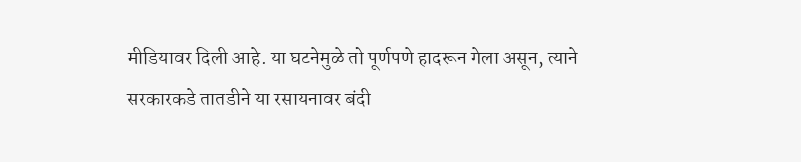मीडियावर दिली आहे. या घटनेमुळे तो पूर्णपणे हादरून गेला असून, त्याने सरकारकडे तातडीने या रसायनावर बंदी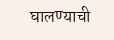घालण्याची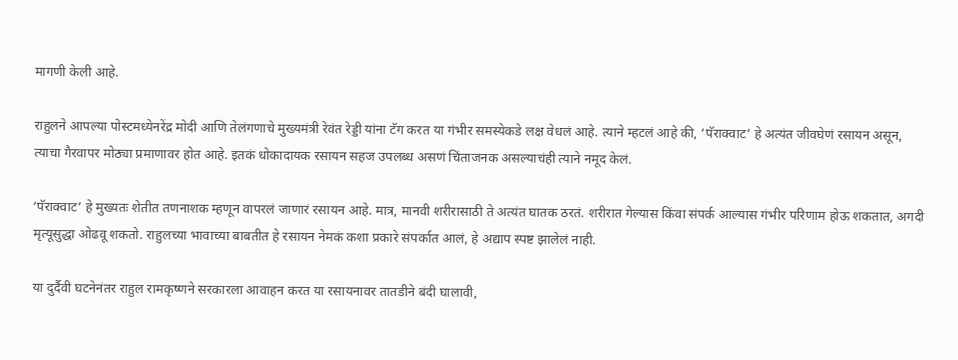मागणी केली आहे.

राहुलने आपल्या पोस्टमध्येनरेंद्र मोदी आणि तेलंगणाचे मुख्यमंत्री रेवंत रेड्डी यांना टॅग करत या गंभीर समस्येकडे लक्ष वेधलं आहे. त्याने म्हटलं आहे की, ‘पॅराक्वाट’ हे अत्यंत जीवघेणं रसायन असून, त्याचा गैरवापर मोठ्या प्रमाणावर होत आहे. इतकं धोकादायक रसायन सहज उपलब्ध असणं चिंताजनक असल्याचंही त्याने नमूद केलं.

‘पॅराक्वाट’ हे मुख्यतः शेतीत तणनाशक म्हणून वापरलं जाणारं रसायन आहे. मात्र, मानवी शरीरासाठी ते अत्यंत घातक ठरतं. शरीरात गेल्यास किंवा संपर्क आल्यास गंभीर परिणाम होऊ शकतात, अगदी मृत्यूसुद्धा ओढवू शकतो. राहुलच्या भावाच्या बाबतीत हे रसायन नेमकं कशा प्रकारे संपर्कात आलं, हे अद्याप स्पष्ट झालेलं नाही.

या दुर्दैवी घटनेनंतर राहुल रामकृष्णने सरकारला आवाहन करत या रसायनावर तातडीने बंदी घालावी,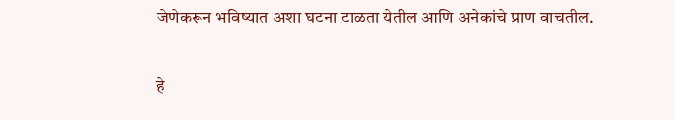जेणेकरून भविष्यात अशा घटना टाळता येतील आणि अनेकांचे प्राण वाचतील.

हे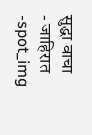सुद्धा वाचा
- जाहिरात -spot_img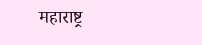महाराष्ट्र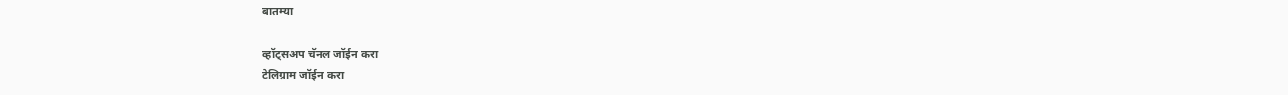बातम्या

व्हॉट्सअप चॅनल जॉईन करा
टेलिग्राम जॉईन करा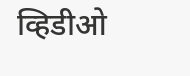व्हिडीओ